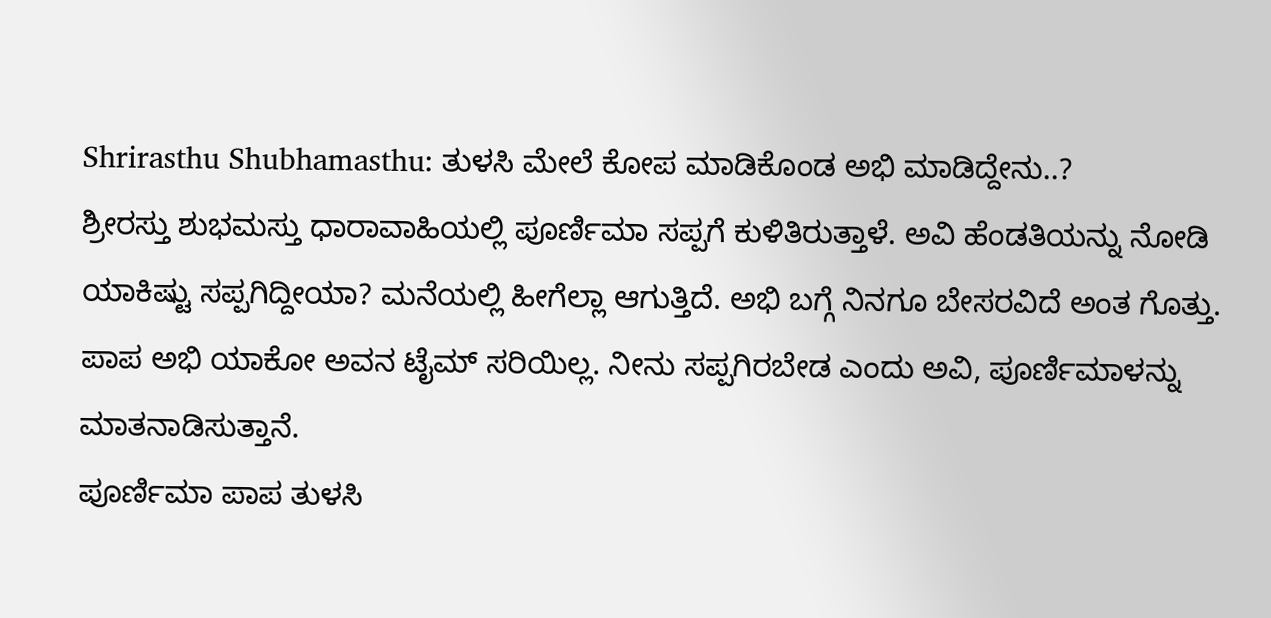Shrirasthu Shubhamasthu: ತುಳಸಿ ಮೇಲೆ ಕೋಪ ಮಾಡಿಕೊಂಡ ಅಭಿ ಮಾಡಿದ್ದೇನು..?
ಶ್ರೀರಸ್ತು ಶುಭಮಸ್ತು ಧಾರಾವಾಹಿಯಲ್ಲಿ ಪೂರ್ಣಿಮಾ ಸಪ್ಪಗೆ ಕುಳಿತಿರುತ್ತಾಳೆ. ಅವಿ ಹೆಂಡತಿಯನ್ನು ನೋಡಿ ಯಾಕಿಷ್ಟು ಸಪ್ಪಗಿದ್ದೀಯಾ? ಮನೆಯಲ್ಲಿ ಹೀಗೆಲ್ಲಾ ಆಗುತ್ತಿದೆ. ಅಭಿ ಬಗ್ಗೆ ನಿನಗೂ ಬೇಸರವಿದೆ ಅಂತ ಗೊತ್ತು. ಪಾಪ ಅಭಿ ಯಾಕೋ ಅವನ ಟೈಮ್ ಸರಿಯಿಲ್ಲ. ನೀನು ಸಪ್ಪಗಿರಬೇಡ ಎಂದು ಅವಿ, ಪೂರ್ಣಿಮಾಳನ್ನು ಮಾತನಾಡಿಸುತ್ತಾನೆ.
ಪೂರ್ಣಿಮಾ ಪಾಪ ತುಳಸಿ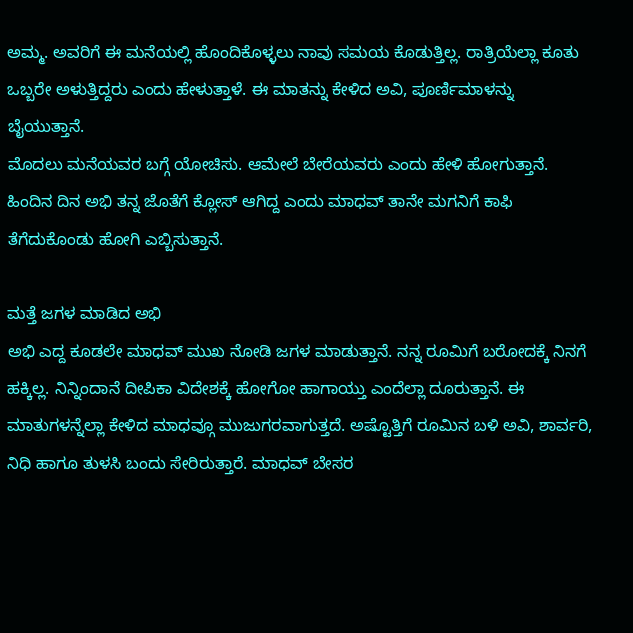ಅಮ್ಮ. ಅವರಿಗೆ ಈ ಮನೆಯಲ್ಲಿ ಹೊಂದಿಕೊಳ್ಳಲು ನಾವು ಸಮಯ ಕೊಡುತ್ತಿಲ್ಲ. ರಾತ್ರಿಯೆಲ್ಲಾ ಕೂತು ಒಬ್ಬರೇ ಅಳುತ್ತಿದ್ದರು ಎಂದು ಹೇಳುತ್ತಾಳೆ. ಈ ಮಾತನ್ನು ಕೇಳಿದ ಅವಿ, ಪೂರ್ಣಿಮಾಳನ್ನು ಬೈಯುತ್ತಾನೆ.
ಮೊದಲು ಮನೆಯವರ ಬಗ್ಗೆ ಯೋಚಿಸು. ಆಮೇಲೆ ಬೇರೆಯವರು ಎಂದು ಹೇಳಿ ಹೋಗುತ್ತಾನೆ. ಹಿಂದಿನ ದಿನ ಅಭಿ ತನ್ನ ಜೊತೆಗೆ ಕ್ಲೋಸ್ ಆಗಿದ್ದ ಎಂದು ಮಾಧವ್ ತಾನೇ ಮಗನಿಗೆ ಕಾಫಿ ತೆಗೆದುಕೊಂಡು ಹೋಗಿ ಎಬ್ಬಿಸುತ್ತಾನೆ.

ಮತ್ತೆ ಜಗಳ ಮಾಡಿದ ಅಭಿ
ಅಭಿ ಎದ್ದ ಕೂಡಲೇ ಮಾಧವ್ ಮುಖ ನೋಡಿ ಜಗಳ ಮಾಡುತ್ತಾನೆ. ನನ್ನ ರೂಮಿಗೆ ಬರೋದಕ್ಕೆ ನಿನಗೆ ಹಕ್ಕಿಲ್ಲ. ನಿನ್ನಿಂದಾನೆ ದೀಪಿಕಾ ವಿದೇಶಕ್ಕೆ ಹೋಗೋ ಹಾಗಾಯ್ತು ಎಂದೆಲ್ಲಾ ದೂರುತ್ತಾನೆ. ಈ ಮಾತುಗಳನ್ನೆಲ್ಲಾ ಕೇಳಿದ ಮಾಧವ್ಗೂ ಮುಜುಗರವಾಗುತ್ತದೆ. ಅಷ್ಟೊತ್ತಿಗೆ ರೂಮಿನ ಬಳಿ ಅವಿ, ಶಾರ್ವರಿ, ನಿಧಿ ಹಾಗೂ ತುಳಸಿ ಬಂದು ಸೇರಿರುತ್ತಾರೆ. ಮಾಧವ್ ಬೇಸರ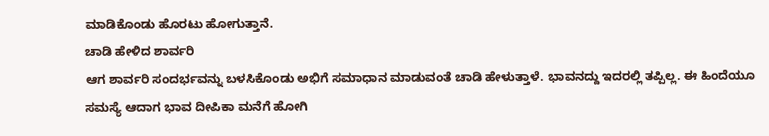ಮಾಡಿಕೊಂಡು ಹೊರಟು ಹೋಗುತ್ತಾನೆ.
ಚಾಡಿ ಹೇಳಿದ ಶಾರ್ವರಿ
ಆಗ ಶಾರ್ವರಿ ಸಂದರ್ಭವನ್ನು ಬಳಸಿಕೊಂಡು ಅಭಿಗೆ ಸಮಾಧಾನ ಮಾಡುವಂತೆ ಚಾಡಿ ಹೇಳುತ್ತಾಳೆ. ಭಾವನದ್ದು ಇದರಲ್ಲಿ ತಪ್ಪಿಲ್ಲ. ಈ ಹಿಂದೆಯೂ ಸಮಸ್ಯೆ ಆದಾಗ ಭಾವ ದೀಪಿಕಾ ಮನೆಗೆ ಹೋಗಿ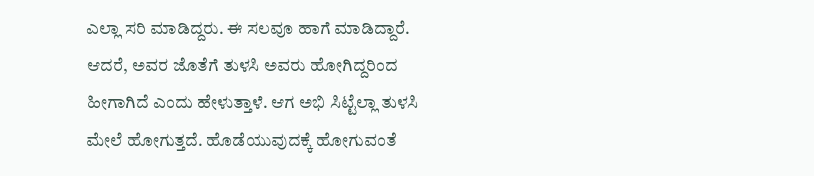ಎಲ್ಲಾ ಸರಿ ಮಾಡಿದ್ದರು. ಈ ಸಲವೂ ಹಾಗೆ ಮಾಡಿದ್ದಾರೆ. ಆದರೆ, ಅವರ ಜೊತೆಗೆ ತುಳಸಿ ಅವರು ಹೋಗಿದ್ದರಿಂದ ಹೀಗಾಗಿದೆ ಎಂದು ಹೇಳುತ್ತಾಳೆ. ಆಗ ಅಭಿ ಸಿಟ್ಟೆಲ್ಲಾ ತುಳಸಿ ಮೇಲೆ ಹೋಗುತ್ತದೆ. ಹೊಡೆಯುವುದಕ್ಕೆ ಹೋಗುವಂತೆ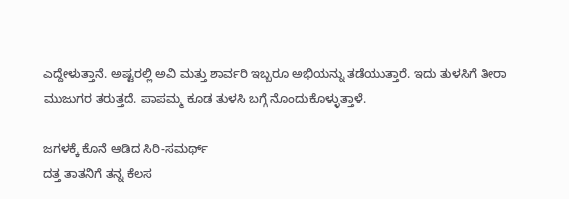ಎದ್ದೇಳುತ್ತಾನೆ. ಅಷ್ಟರಲ್ಲಿ ಅವಿ ಮತ್ತು ಶಾರ್ವರಿ ಇಬ್ಬರೂ ಅಭಿಯನ್ನು ತಡೆಯುತ್ತಾರೆ. ಇದು ತುಳಸಿಗೆ ತೀರಾ ಮುಜುಗರ ತರುತ್ತದೆ. ಪಾಪಮ್ಮ ಕೂಡ ತುಳಸಿ ಬಗ್ಗೆ ನೊಂದುಕೊಳ್ಳುತ್ತಾಳೆ.

ಜಗಳಕ್ಕೆ ಕೊನೆ ಆಡಿದ ಸಿರಿ-ಸಮರ್ಥ್
ದತ್ತ ತಾತನಿಗೆ ತನ್ನ ಕೆಲಸ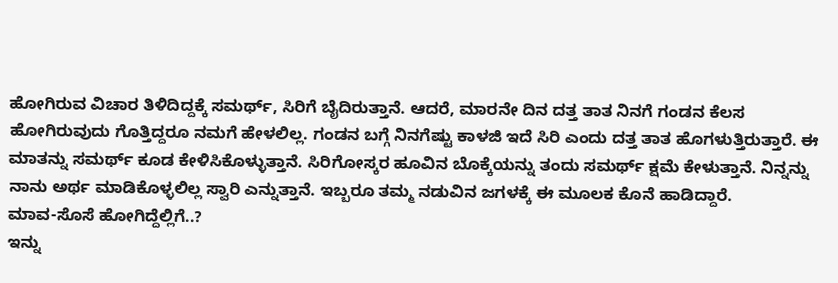ಹೋಗಿರುವ ವಿಚಾರ ತಿಳಿದಿದ್ದಕ್ಕೆ ಸಮರ್ಥ್, ಸಿರಿಗೆ ಬೈದಿರುತ್ತಾನೆ. ಆದರೆ, ಮಾರನೇ ದಿನ ದತ್ತ ತಾತ ನಿನಗೆ ಗಂಡನ ಕೆಲಸ ಹೋಗಿರುವುದು ಗೊತ್ತಿದ್ದರೂ ನಮಗೆ ಹೇಳಲಿಲ್ಲ. ಗಂಡನ ಬಗ್ಗೆ ನಿನಗೆಷ್ಟು ಕಾಳಜಿ ಇದೆ ಸಿರಿ ಎಂದು ದತ್ತ ತಾತ ಹೊಗಳುತ್ತಿರುತ್ತಾರೆ. ಈ ಮಾತನ್ನು ಸಮರ್ಥ್ ಕೂಡ ಕೇಳಿಸಿಕೊಳ್ಳುತ್ತಾನೆ. ಸಿರಿಗೋಸ್ಕರ ಹೂವಿನ ಬೊಕ್ಕೆಯನ್ನು ತಂದು ಸಮರ್ಥ್ ಕ್ಷಮೆ ಕೇಳುತ್ತಾನೆ. ನಿನ್ನನ್ನು ನಾನು ಅರ್ಥ ಮಾಡಿಕೊಳ್ಳಲಿಲ್ಲ ಸ್ವಾರಿ ಎನ್ನುತ್ತಾನೆ. ಇಬ್ಬರೂ ತಮ್ಮ ನಡುವಿನ ಜಗಳಕ್ಕೆ ಈ ಮೂಲಕ ಕೊನೆ ಹಾಡಿದ್ದಾರೆ.
ಮಾವ-ಸೊಸೆ ಹೋಗಿದ್ದೆಲ್ಲಿಗೆ..?
ಇನ್ನು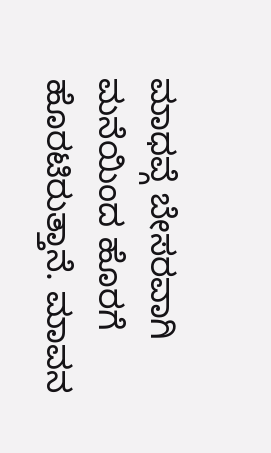ಮಾಧವ್ಗೆ ಬೇಸರವಾಗಿ ಮನೆಯಿಂದ ಹೊರಗೆ ಹೊರಟಿರುತ್ತಾನೆ. ಮಾವನ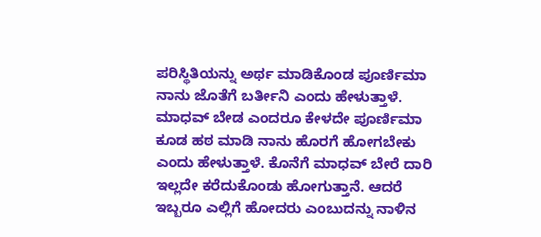ಪರಿಸ್ಥಿತಿಯನ್ನು ಅರ್ಥ ಮಾಡಿಕೊಂಡ ಪೂರ್ಣಿಮಾ ನಾನು ಜೊತೆಗೆ ಬರ್ತೀನಿ ಎಂದು ಹೇಳುತ್ತಾಳೆ. ಮಾಧವ್ ಬೇಡ ಎಂದರೂ ಕೇಳದೇ ಪೂರ್ಣಿಮಾ ಕೂಡ ಹಠ ಮಾಡಿ ನಾನು ಹೊರಗೆ ಹೋಗಬೇಕು ಎಂದು ಹೇಳುತ್ತಾಳೆ. ಕೊನೆಗೆ ಮಾಧವ್ ಬೇರೆ ದಾರಿ ಇಲ್ಲದೇ ಕರೆದುಕೊಂಡು ಹೋಗುತ್ತಾನೆ. ಆದರೆ ಇಬ್ಬರೂ ಎಲ್ಲಿಗೆ ಹೋದರು ಎಂಬುದನ್ನು ನಾಳಿನ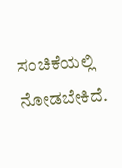ಸಂಚಿಕೆಯಲ್ಲಿ ನೋಡಬೇಕಿದೆ.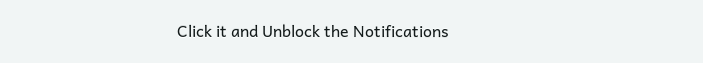Click it and Unblock the Notifications